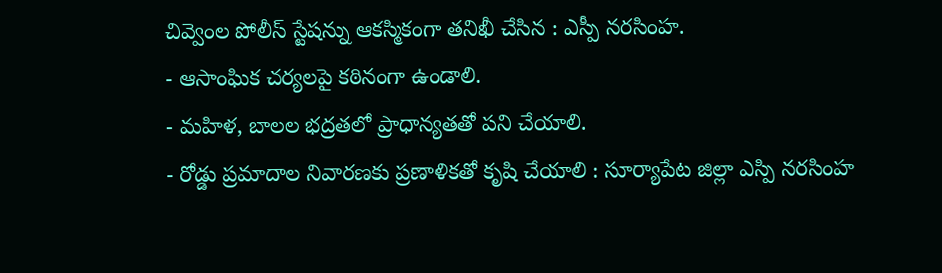చివ్వెంల పోలీస్ స్టేషన్ను ఆకస్మికంగా తనిఖీ చేసిన : ఎస్పీ నరసింహ.
- ఆసాంఘిక చర్యలపై కఠినంగా ఉండాలి.
- మహిళ, బాలల భద్రతలో ప్రాధాన్యతతో పని చేయాలి.
- రోడ్డు ప్రమాదాల నివారణకు ప్రణాళికతో కృషి చేయాలి : సూర్యాపేట జిల్లా ఎస్పి నరసింహ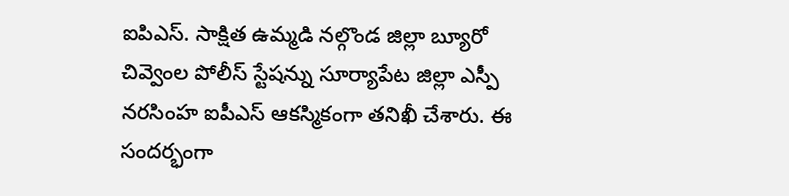ఐపిఎస్. సాక్షిత ఉమ్మడి నల్గొండ జిల్లా బ్యూరో
చివ్వెంల పోలీస్ స్టేషన్ను సూర్యాపేట జిల్లా ఎస్పీ నరసింహ ఐపీఎస్ ఆకస్మికంగా తనిఖీ చేశారు. ఈ సందర్భంగా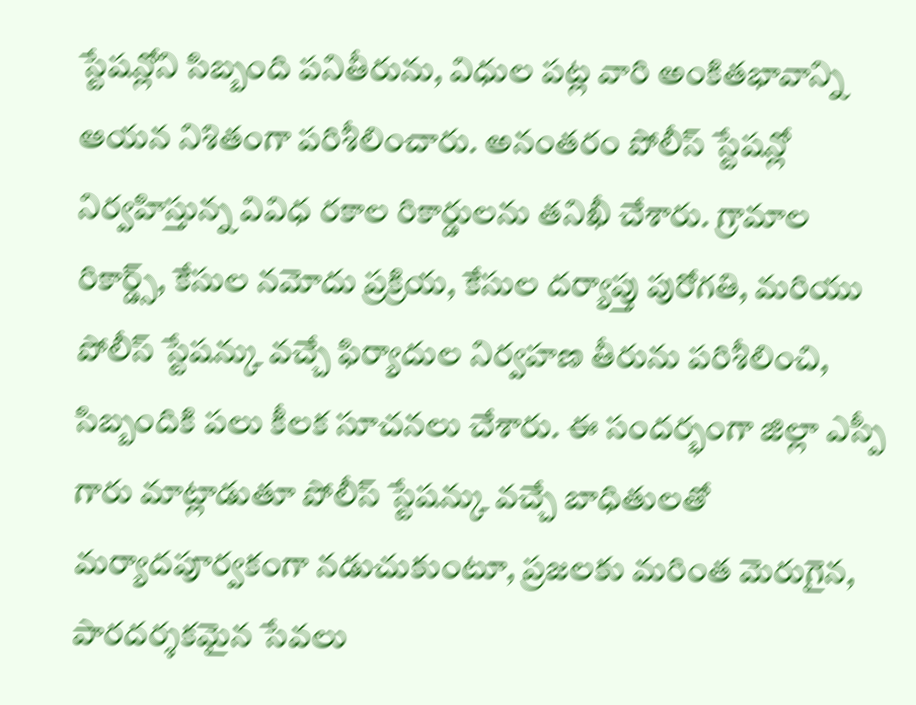స్టేషన్లోని సిబ్బంది పనితీరును, విధుల పట్ల వారి అంకితభావాన్ని ఆయన నిశితంగా పరిశీలించారు. అనంతరం పోలీస్ స్టేషన్లో నిర్వహిస్తున్న వివిధ రకాల రికార్డులను తనిఖీ చేశారు. గ్రామాల రికార్డ్స్, కేసుల నమోదు ప్రక్రియ, కేసుల దర్యాప్తు పురోగతి, మరియు పోలీస్ స్టేషన్కు వచ్చే ఫిర్యాదుల నిర్వహణ తీరును పరిశీలించి, సిబ్బందికి పలు కీలక సూచనలు చేశారు. ఈ సందర్భంగా జిల్లా ఎస్పీ గారు మాట్లాడుతూ పోలీస్ స్టేషన్కు వచ్చే బాధితులతో మర్యాదపూర్వకంగా నడుచుకుంటూ, ప్రజలకు మరింత మెరుగైన, పారదర్శకమైన సేవలు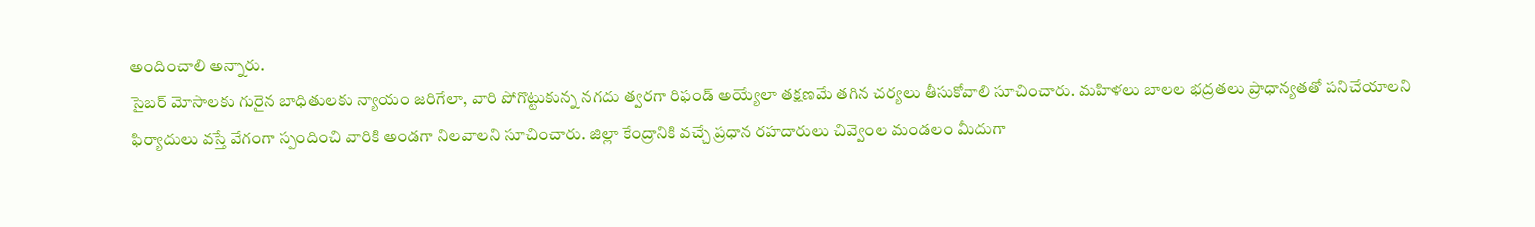అందించాలి అన్నారు.
సైబర్ మోసాలకు గురైన బాధితులకు న్యాయం జరిగేలా, వారి పోగొట్టుకున్న నగదు త్వరగా రిఫండ్ అయ్యేలా తక్షణమే తగిన చర్యలు తీసుకోవాలి సూచించారు. మహిళలు బాలల భద్రతలు ప్రాధాన్యతతో పనిచేయాలని ఫిర్యాదులు వస్తే వేగంగా స్పందించి వారికి అండగా నిలవాలని సూచించారు. జిల్లా కేంద్రానికి వచ్చే ప్రధాన రహదారులు చివ్వెంల మండలం మీదుగా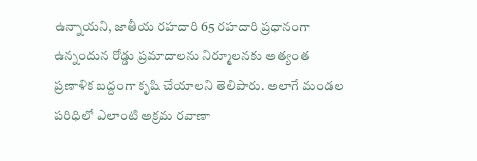ఉన్నాయని, జాతీయ రహదారి 65 రహదారి ప్రధానంగా ఉన్నందున రోడ్డు ప్రమాదాలను నిర్మూలనకు అత్యంత ప్రణాళిక బద్దంగా కృషి చేయాలని తెలిపారు. అలాగే మండల పరిధిలో ఎలాంటి అక్రమ రవాణా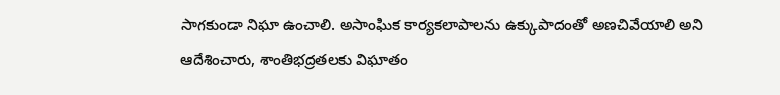సాగకుండా నిఘా ఉంచాలి. అసాంఘిక కార్యకలాపాలను ఉక్కుపాదంతో అణచివేయాలి అని ఆదేశించారు, శాంతిభద్రతలకు విఘాతం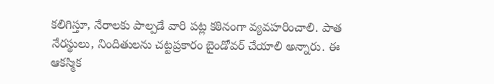కలిగిస్తూ, నేరాలకు పాల్పడే వారి పట్ల కఠినంగా వ్యవహరించాలి. పాత నేరస్థులు, నిందితులను చట్టప్రకారం బైండోవర్ చేయాలి అన్నారు. ఈ ఆకస్మిక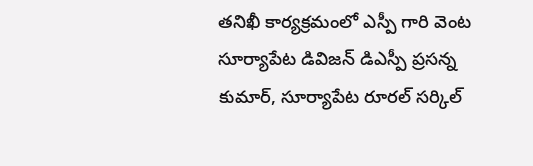తనిఖీ కార్యక్రమంలో ఎస్పీ గారి వెంట సూర్యాపేట డివిజన్ డిఎస్పీ ప్రసన్న కుమార్, సూర్యాపేట రూరల్ సర్కిల్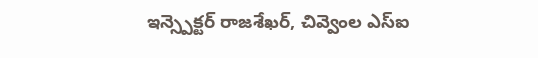ఇన్స్పెక్టర్ రాజశేఖర్, చివ్వెంల ఎస్ఐ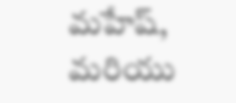మహేష్, మరియు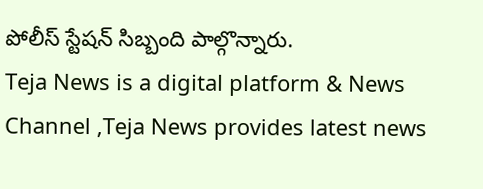పోలీస్ స్టేషన్ సిబ్బంది పాల్గొన్నారు.
Teja News is a digital platform & News Channel ,Teja News provides latest news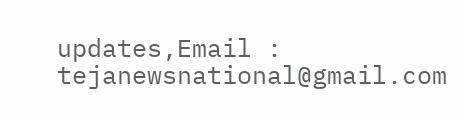updates,Email : tejanewsnational@gmail.com